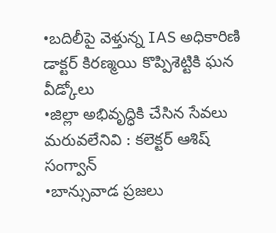•బదిలీపై వెళ్తున్న IAS అధికారిణి డాక్టర్ కిరణ్మయి కొప్పిశెట్టికి ఘన వీడ్కోలు
•జిల్లా అభివృద్ధికి చేసిన సేవలు మరువలేనివి : కలెక్టర్ ఆశిష్ సంగ్వాన్
•బాన్సువాడ ప్రజలు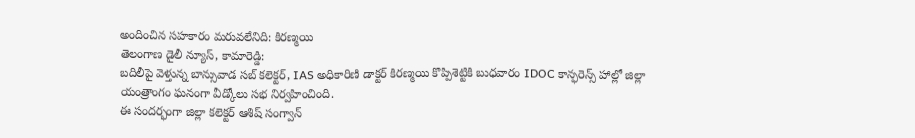అందించిన సహకారం మరువలేనిది: కిరణ్మయి
తెలంగాణ డైలీ న్యూస్, కామారెడ్డి:
బదిలీపై వెళ్తున్న బాన్సువాడ సబ్ కలెక్టర్, IAS అధికారిణి డాక్టర్ కిరణ్మయి కొప్పిశెట్టికి బుధవారం IDOC కాన్ఫరెన్స్ హాల్లో జిల్లా యంత్రాంగం ఘనంగా వీడ్కోలు సభ నిర్వహించింది.
ఈ సందర్భంగా జిల్లా కలెక్టర్ ఆశిష్ సంగ్వాన్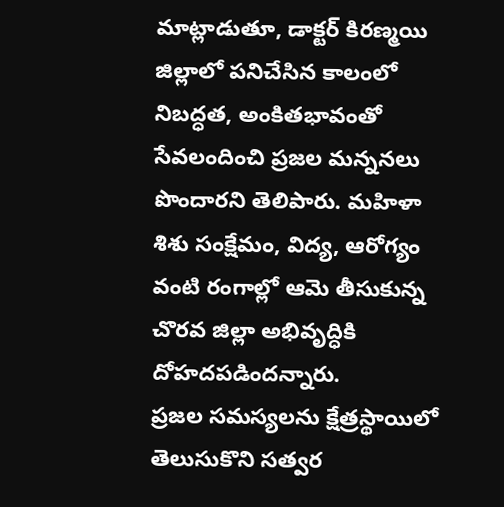మాట్లాడుతూ, డాక్టర్ కిరణ్మయి జిల్లాలో పనిచేసిన కాలంలో నిబద్ధత, అంకితభావంతో సేవలందించి ప్రజల మన్ననలు పొందారని తెలిపారు. మహిళా శిశు సంక్షేమం, విద్య, ఆరోగ్యం వంటి రంగాల్లో ఆమె తీసుకున్న చొరవ జిల్లా అభివృద్ధికి దోహదపడిందన్నారు.
ప్రజల సమస్యలను క్షేత్రస్థాయిలో తెలుసుకొని సత్వర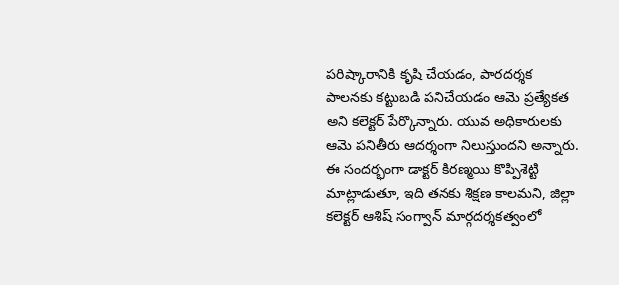పరిష్కారానికి కృషి చేయడం, పారదర్శక పాలనకు కట్టుబడి పనిచేయడం ఆమె ప్రత్యేకత అని కలెక్టర్ పేర్కొన్నారు. యువ అధికారులకు ఆమె పనితీరు ఆదర్శంగా నిలుస్తుందని అన్నారు.
ఈ సందర్భంగా డాక్టర్ కిరణ్మయి కొప్పిశెట్టి మాట్లాడుతూ, ఇది తనకు శిక్షణ కాలమని, జిల్లా కలెక్టర్ ఆశిష్ సంగ్వాన్ మార్గదర్శకత్వంలో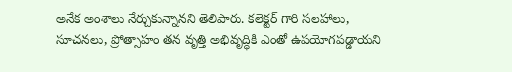అనేక అంశాలు నేర్చుకున్నానని తెలిపారు. కలెక్టర్ గారి సలహాలు, సూచనలు, ప్రోత్సాహం తన వృత్తి అభివృద్ధికి ఎంతో ఉపయోగపడ్డాయని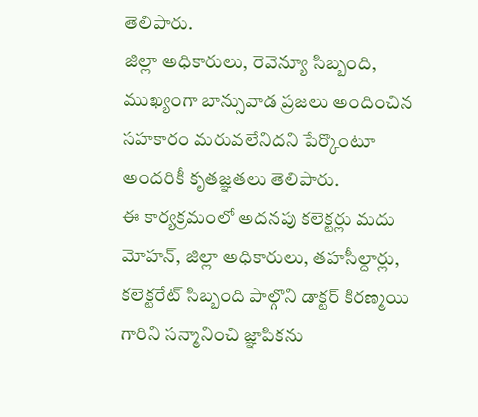తెలిపారు.
జిల్లా అధికారులు, రెవెన్యూ సిబ్బంది, ముఖ్యంగా బాన్సువాడ ప్రజలు అందించిన సహకారం మరువలేనిదని పేర్కొంటూ అందరికీ కృతజ్ఞతలు తెలిపారు.
ఈ కార్యక్రమంలో అదనపు కలెక్టర్లు మదు మోహన్, జిల్లా అధికారులు, తహసీల్దార్లు, కలెక్టరేట్ సిబ్బంది పాల్గొని డాక్టర్ కిరణ్మయి గారిని సన్మానించి జ్ఞాపికను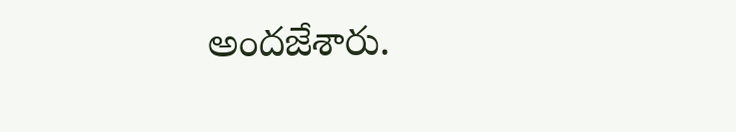అందజేశారు.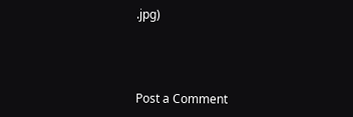.jpg)



Post a Comment